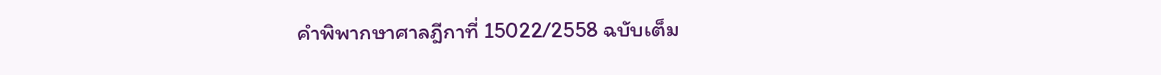คำพิพากษาศาลฎีกาที่ 15022/2558 ฉบับเต็ม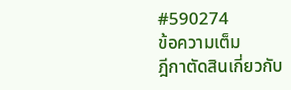#590274
ข้อความเต็ม
ฎีกาตัดสินเกี่ยวกับ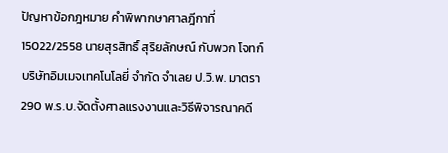ปัญหาข้อกฎหมาย คำพิพากษาศาลฎีกาที่ 15022/2558 นายสุรสิทธิ์ สุริยลักษณ์ กับพวก โจทก์ บริษัทอิมเมจเทคโนโลยี่ จำกัด จำเลย ป.วิ.พ. มาตรา 290 พ.ร.บ.จัดตั้งศาลแรงงานและวิธีพิจารณาคดี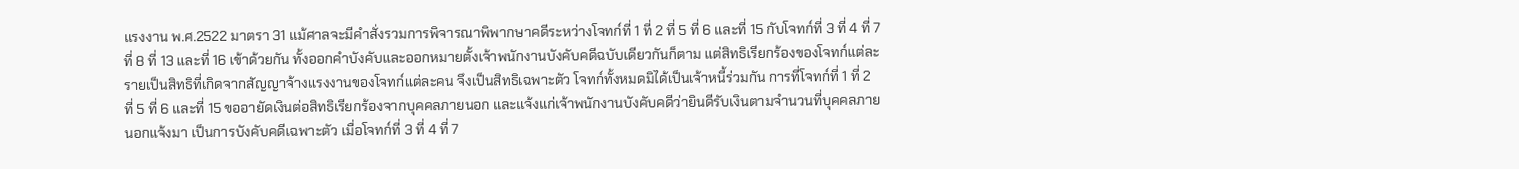แรงงาน พ.ศ.2522 มาตรา 31 แม้ศาลจะมีคำสั่งรวมการพิจารณาพิพากษาคดีระหว่างโจทก์ที่ 1 ที่ 2 ที่ 5 ที่ 6 และที่ 15 กับโจทก์ที่ 3 ที่ 4 ที่ 7 ที่ 8 ที่ 13 และที่ 16 เข้าด้วยกัน ทั้งออกคำบังคับและออกหมายตั้งเจ้าพนักงานบังคับคดีฉบับเดียวกันก็ตาม แต่สิทธิเรียกร้องของโจทก์แต่ละรายเป็นสิทธิที่เกิดจากสัญญาจ้างแรงงานของโจทก์แต่ละคน จึงเป็นสิทธิเฉพาะตัว โจทก์ทั้งหมดมิได้เป็นเจ้าหนี้ร่วมกัน การที่โจทก์ที่ 1 ที่ 2 ที่ 5 ที่ 6 และที่ 15 ขออายัดเงินต่อสิทธิเรียกร้องจากบุคคลภายนอก และแจ้งแก่เจ้าพนักงานบังคับคดีว่ายินดีรับเงินตามจำนวนที่บุคคลภายนอกแจ้งมา เป็นการบังคับคดีเฉพาะตัว เมื่อโจทก์ที่ 3 ที่ 4 ที่ 7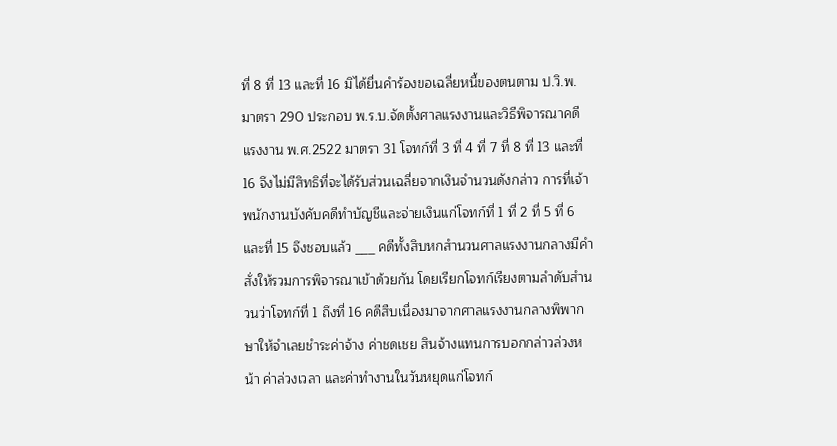ที่ 8 ที่ 13 และที่ 16 มิได้ยื่นคำร้องขอเฉลี่ยหนี้ของตนตาม ป.วิ.พ. มาตรา 290 ประกอบ พ.ร.บ.จัดตั้งศาลแรงงานและวิธีพิจารณาคดีแรงงาน พ.ศ.2522 มาตรา 31 โจทก์ที่ 3 ที่ 4 ที่ 7 ที่ 8 ที่ 13 และที่ 16 จึงไม่มีสิทธิที่จะได้รับส่วนเฉลี่ยจากเงินจำนวนดังกล่าว การที่เจ้าพนักงานบังคับคดีทำบัญชีและจ่ายเงินแก่โจทก์ที่ 1 ที่ 2 ที่ 5 ที่ 6 และที่ 15 จึงชอบแล้ว ___ คดีทั้งสิบหกสำนวนศาลแรงงานกลางมีคำสั่งให้รวมการพิจารณาเข้าด้วยกัน โดยเรียกโจทก์เรียงตามลำดับสำนวนว่าโจทก์ที่ 1 ถึงที่ 16 คดีสืบเนื่องมาจากศาลแรงงานกลางพิพากษาให้จำเลยชำระค่าจ้าง ค่าชดเชย สินจ้างแทนการบอกกล่าวล่วงหน้า ค่าล่วงเวลา และค่าทำงานในวันหยุดแก่โจทก์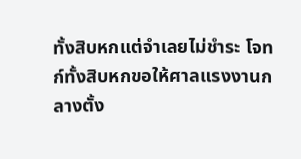ทั้งสิบหกแต่จำเลยไม่ชำระ โจทก์ทั้งสิบหกขอให้ศาลแรงงานกลางตั้ง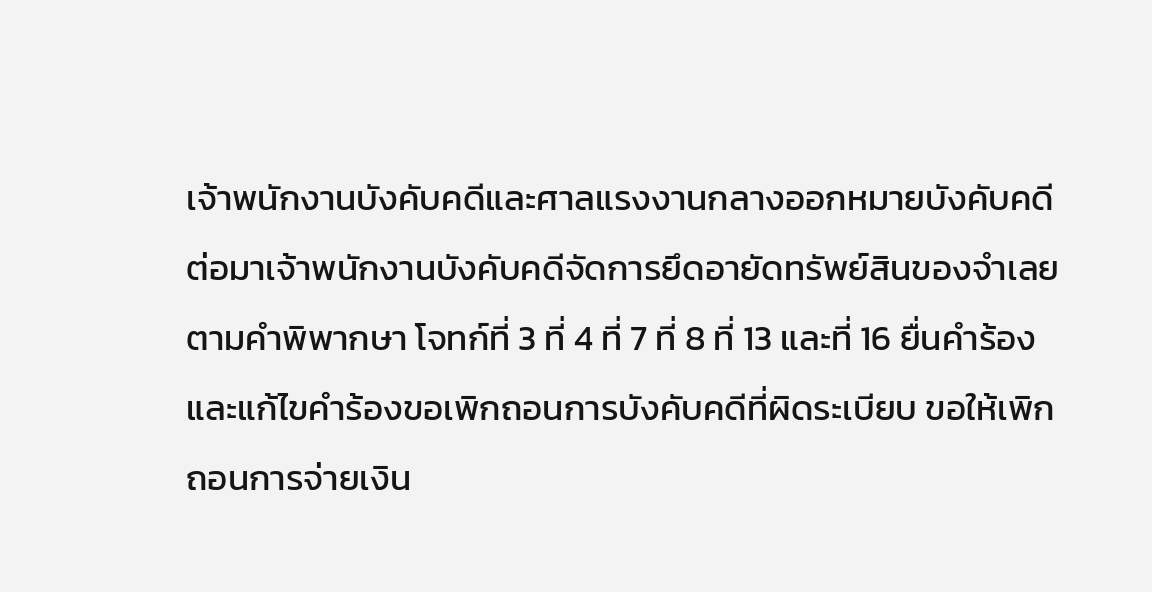เจ้าพนักงานบังคับคดีและศาลแรงงานกลางออกหมายบังคับคดี ต่อมาเจ้าพนักงานบังคับคดีจัดการยึดอายัดทรัพย์สินของจำเลยตามคำพิพากษา โจทก์ที่ 3 ที่ 4 ที่ 7 ที่ 8 ที่ 13 และที่ 16 ยื่นคำร้องและแก้ไขคำร้องขอเพิกถอนการบังคับคดีที่ผิดระเบียบ ขอให้เพิกถอนการจ่ายเงิน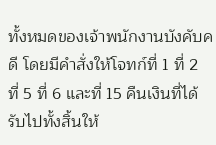ทั้งหมดของเจ้าพนักงานบังคับคดี โดยมีคำสั่งให้โจทก์ที่ 1 ที่ 2 ที่ 5 ที่ 6 และที่ 15 คืนเงินที่ได้รับไปทั้งสิ้นให้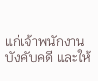แก่เจ้าพนักงานบังคับคดี และให้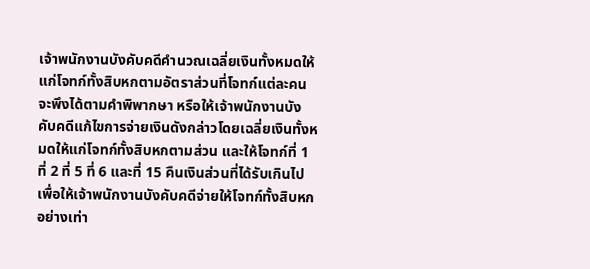เจ้าพนักงานบังคับคดีคำนวณเฉลี่ยเงินทั้งหมดให้แก่โจทก์ทั้งสิบหกตามอัตราส่วนที่โจทก์แต่ละคนจะพึงได้ตามคำพิพากษา หรือให้เจ้าพนักงานบังคับคดีแก้ไขการจ่ายเงินดังกล่าวโดยเฉลี่ยเงินทั้งหมดให้แก่โจทก์ทั้งสิบหกตามส่วน และให้โจทก์ที่ 1 ที่ 2 ที่ 5 ที่ 6 และที่ 15 คืนเงินส่วนที่ได้รับเกินไปเพื่อให้เจ้าพนักงานบังคับคดีจ่ายให้โจทก์ทั้งสิบหกอย่างเท่า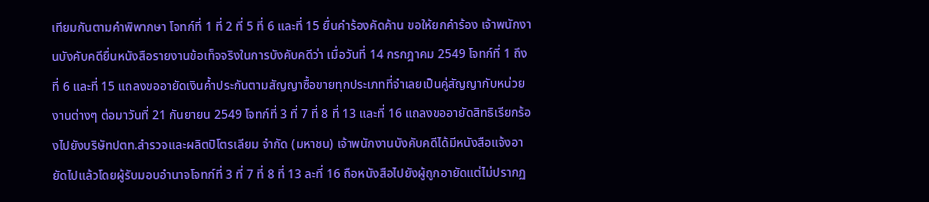เทียมกันตามคำพิพากษา โจทก์ที่ 1 ที่ 2 ที่ 5 ที่ 6 และที่ 15 ยื่นคำร้องคัดค้าน ขอให้ยกคำร้อง เจ้าพนักงานบังคับคดียื่นหนังสือรายงานข้อเท็จจริงในการบังคับคดีว่า เมื่อวันที่ 14 กรกฎาคม 2549 โจทก์ที่ 1 ถึงที่ 6 และที่ 15 แถลงขออายัดเงินค้ำประกันตามสัญญาซื้อขายทุกประเภทที่จำเลยเป็นคู่สัญญากับหน่วยงานต่างๆ ต่อมาวันที่ 21 กันยายน 2549 โจทก์ที่ 3 ที่ 7 ที่ 8 ที่ 13 และที่ 16 แถลงขออายัดสิทธิเรียกร้องไปยังบริษัทปตท.สำรวจและผลิตปิโตรเลียม จำกัด (มหาชน) เจ้าพนักงานบังคับคดีได้มีหนังสือแจ้งอายัดไปแล้วโดยผู้รับมอบอำนาจโจทก์ที่ 3 ที่ 7 ที่ 8 ที่ 13 ละที่ 16 ถือหนังสือไปยังผู้ถูกอายัดแต่ไม่ปรากฏ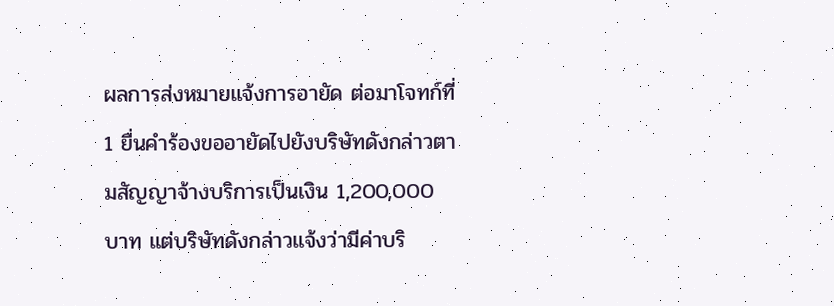ผลการส่งหมายแจ้งการอายัด ต่อมาโจทก์ที่ 1 ยื่นคำร้องขออายัดไปยังบริษัทดังกล่าวตามสัญญาจ้างบริการเป็นเงิน 1,200,000 บาท แต่บริษัทดังกล่าวแจ้งว่ามีค่าบริ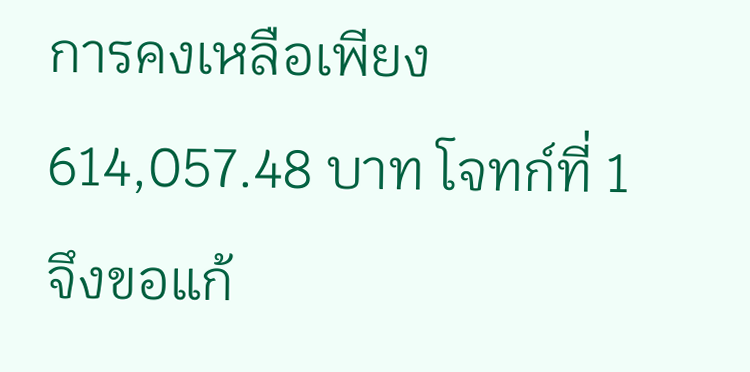การคงเหลือเพียง 614,057.48 บาท โจทก์ที่ 1 จึงขอแก้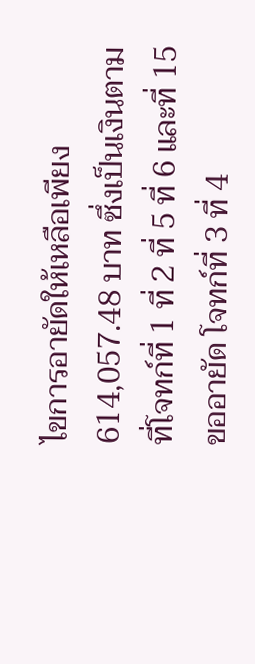ไขการอายัดให้เหลือเพียง 614,057.48 บาท ซึ่งเป็นเงินตามที่โจทก์ที่ 1 ที่ 2 ที่ 5 ที่ 6 และที่ 15 ขออายัด โจทก์ที่ 3 ที่ 4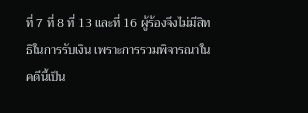ที่ 7 ที่ 8 ที่ 13 และที่ 16 ผู้ร้องจึงไม่มีสิทธิในการรับเงิน เพราะการรวมพิจารณาในคดีนี้เป็น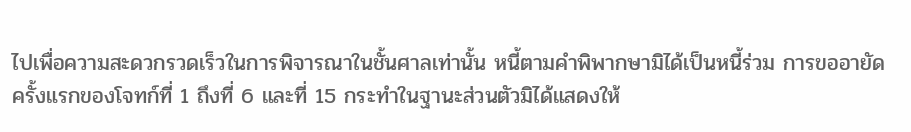ไปเพื่อความสะดวกรวดเร็วในการพิจารณาในชั้นศาลเท่านั้น หนี้ตามคำพิพากษามิได้เป็นหนี้ร่วม การขออายัดครั้งแรกของโจทก์ที่ 1 ถึงที่ 6 และที่ 15 กระทำในฐานะส่วนตัวมิได้แสดงให้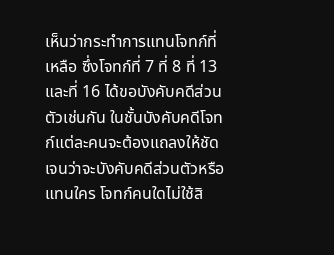เห็นว่ากระทำการแทนโจทก์ที่เหลือ ซึ่งโจทก์ที่ 7 ที่ 8 ที่ 13 และที่ 16 ได้ขอบังคับคดีส่วนตัวเช่นกัน ในชั้นบังคับคดีโจทก์แต่ละคนจะต้องแถลงให้ชัดเจนว่าจะบังคับคดีส่วนตัวหรือแทนใคร โจทก์คนใดไม่ใช้สิ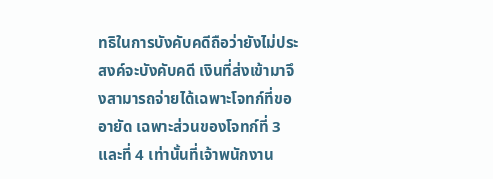ทธิในการบังคับคดีถือว่ายังไม่ประสงค์จะบังคับคดี เงินที่ส่งเข้ามาจึงสามารถจ่ายได้เฉพาะโจทก์ที่ขออายัด เฉพาะส่วนของโจทก์ที่ 3 และที่ 4 เท่านั้นที่เจ้าพนักงาน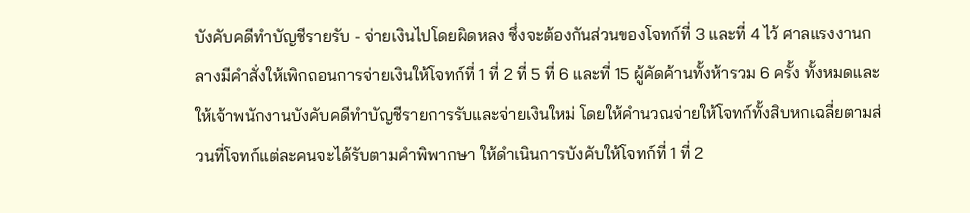บังคับคดีทำบัญชีรายรับ - จ่ายเงินไปโดยผิดหลง ซึ่งจะต้องกันส่วนของโจทก์ที่ 3 และที่ 4 ไว้ ศาลแรงงานกลางมีคำสั่งให้เพิกถอนการจ่ายเงินให้โจทก์ที่ 1 ที่ 2 ที่ 5 ที่ 6 และที่ 15 ผู้คัดค้านทั้งห้ารวม 6 ครั้ง ทั้งหมดและให้เจ้าพนักงานบังคับคดีทำบัญชีรายการรับและจ่ายเงินใหม่ โดยให้คำนวณจ่ายให้โจทก์ทั้งสิบหกเฉลี่ยตามส่วนที่โจทก์แต่ละคนจะได้รับตามคำพิพากษา ให้ดำเนินการบังคับให้โจทก์ที่ 1 ที่ 2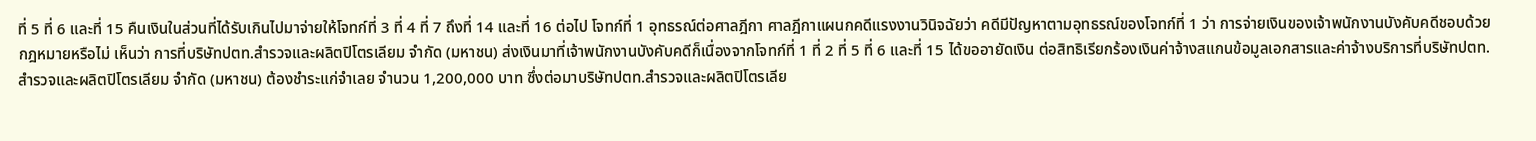ที่ 5 ที่ 6 และที่ 15 คืนเงินในส่วนที่ได้รับเกินไปมาจ่ายให้โจทก์ที่ 3 ที่ 4 ที่ 7 ถึงที่ 14 และที่ 16 ต่อไป โจทก์ที่ 1 อุทธรณ์ต่อศาลฎีกา ศาลฎีกาแผนกคดีแรงงานวินิจฉัยว่า คดีมีปัญหาตามอุทธรณ์ของโจทก์ที่ 1 ว่า การจ่ายเงินของเจ้าพนักงานบังคับคดีชอบด้วยกฎหมายหรือไม่ เห็นว่า การที่บริษัทปตท.สำรวจและผลิตปิโตรเลียม จำกัด (มหาชน) ส่งเงินมาที่เจ้าพนักงานบังคับคดีก็เนื่องจากโจทก์ที่ 1 ที่ 2 ที่ 5 ที่ 6 และที่ 15 ได้ขออายัดเงิน ต่อสิทธิเรียกร้องเงินค่าจ้างสแกนข้อมูลเอกสารและค่าจ้างบริการที่บริษัทปตท.สำรวจและผลิตปิโตรเลียม จำกัด (มหาชน) ต้องชำระแก่จำเลย จำนวน 1,200,000 บาท ซึ่งต่อมาบริษัทปตท.สำรวจและผลิตปิโตรเลีย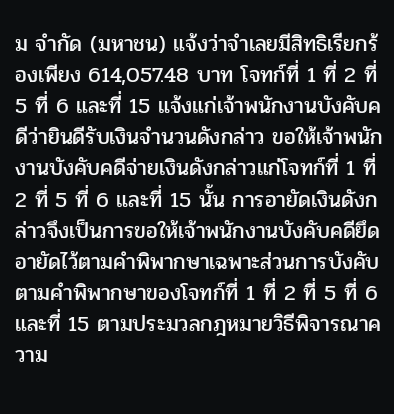ม จำกัด (มหาชน) แจ้งว่าจำเลยมีสิทธิเรียกร้องเพียง 614,057.48 บาท โจทก์ที่ 1 ที่ 2 ที่ 5 ที่ 6 และที่ 15 แจ้งแก่เจ้าพนักงานบังคับคดีว่ายินดีรับเงินจำนวนดังกล่าว ขอให้เจ้าพนักงานบังคับคดีจ่ายเงินดังกล่าวแก่โจทก์ที่ 1 ที่ 2 ที่ 5 ที่ 6 และที่ 15 นั้น การอายัดเงินดังกล่าวจึงเป็นการขอให้เจ้าพนักงานบังคับคดียึดอายัดไว้ตามคำพิพากษาเฉพาะส่วนการบังคับตามคำพิพากษาของโจทก์ที่ 1 ที่ 2 ที่ 5 ที่ 6 และที่ 15 ตามประมวลกฎหมายวิธีพิจารณาความ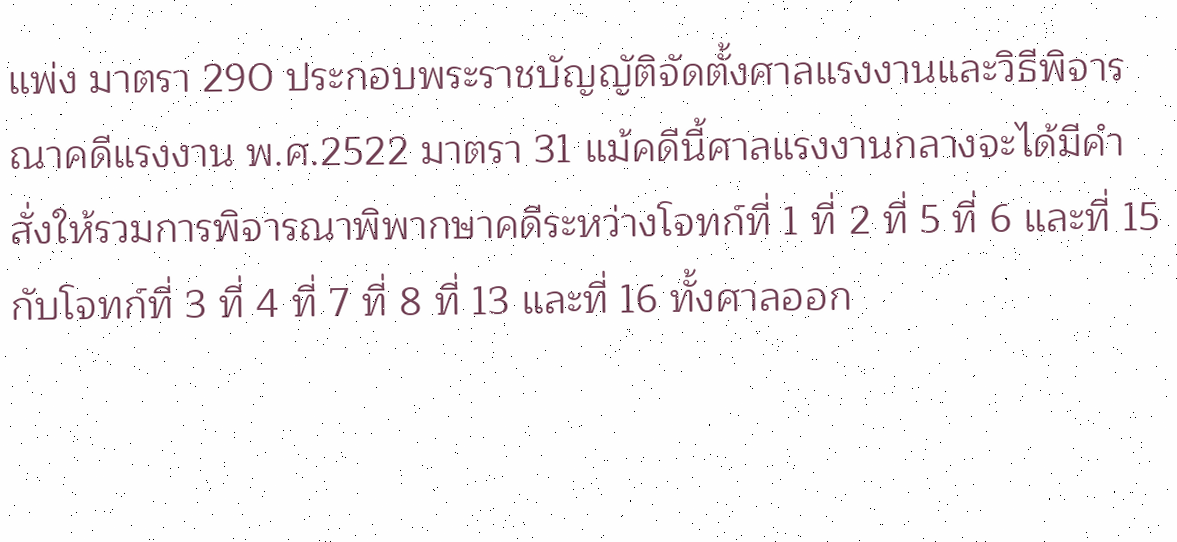แพ่ง มาตรา 290 ประกอบพระราชบัญญัติจัดตั้งศาลแรงงานและวิธีพิจารณาคดีแรงงาน พ.ศ.2522 มาตรา 31 แม้คดีนี้ศาลแรงงานกลางจะได้มีคำสั่งให้รวมการพิจารณาพิพากษาคดีระหว่างโจทก์ที่ 1 ที่ 2 ที่ 5 ที่ 6 และที่ 15 กับโจทก์ที่ 3 ที่ 4 ที่ 7 ที่ 8 ที่ 13 และที่ 16 ทั้งศาลออก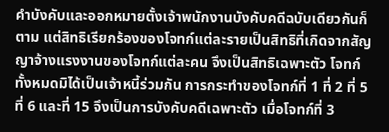คำบังคับและออกหมายตั้งเจ้าพนักงานบังคับคดีฉบับเดียวกันก็ตาม แต่สิทธิเรียกร้องของโจทก์แต่ละรายเป็นสิทธิที่เกิดจากสัญญาจ้างแรงงานของโจทก์แต่ละคน จึงเป็นสิทธิเฉพาะตัว โจทก์ทั้งหมดมิได้เป็นเจ้าหนี้ร่วมกัน การกระทำของโจทก์ที่ 1 ที่ 2 ที่ 5 ที่ 6 และที่ 15 จึงเป็นการบังคับคดีเฉพาะตัว เมื่อโจทก์ที่ 3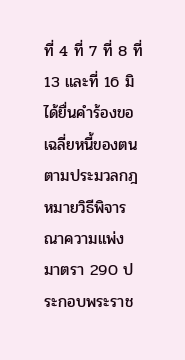ที่ 4 ที่ 7 ที่ 8 ที่ 13 และที่ 16 มิได้ยื่นคำร้องขอเฉลี่ยหนี้ของตนตามประมวลกฎหมายวิธีพิจารณาความแพ่ง มาตรา 290 ประกอบพระราช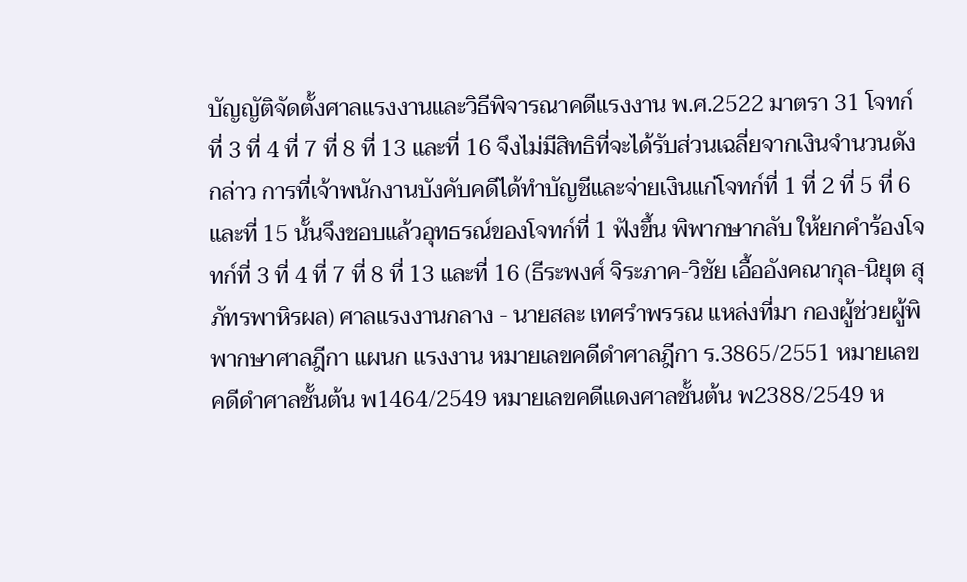บัญญัติจัดตั้งศาลแรงงานและวิธีพิจารณาคดีแรงงาน พ.ศ.2522 มาตรา 31 โจทก์ที่ 3 ที่ 4 ที่ 7 ที่ 8 ที่ 13 และที่ 16 จึงไม่มีสิทธิที่จะได้รับส่วนเฉลี่ยจากเงินจำนวนดังกล่าว การที่เจ้าพนักงานบังคับคดีได้ทำบัญชีและจ่ายเงินแก่โจทก์ที่ 1 ที่ 2 ที่ 5 ที่ 6 และที่ 15 นั้นจึงชอบแล้วอุทธรณ์ของโจทก์ที่ 1 ฟังขึ้น พิพากษากลับ ให้ยกคำร้องโจทก์ที่ 3 ที่ 4 ที่ 7 ที่ 8 ที่ 13 และที่ 16 (ธีระพงศ์ จิระภาค-วิชัย เอื้ออังคณากุล-นิยุต สุภัทรพาหิรผล) ศาลแรงงานกลาง - นายสละ เทศรำพรรณ แหล่งที่มา กองผู้ช่วยผู้พิพากษาศาลฎีกา แผนก แรงงาน หมายเลขคดีดำศาลฎีกา ร.3865/2551 หมายเลขคดีดำศาลชั้นต้น พ1464/2549 หมายเลขคดีแดงศาลชั้นต้น พ2388/2549 ห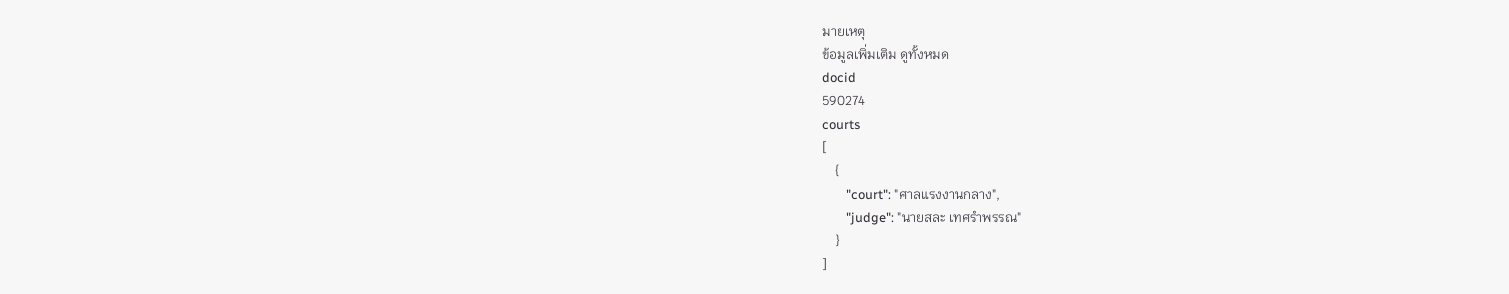มายเหตุ
ข้อมูลเพิ่มเติม ดูทั้งหมด
docid
590274
courts
[
    {
        "court": "ศาลแรงงานกลาง",
        "judge": "นายสละ เทศรำพรรณ"
    }
]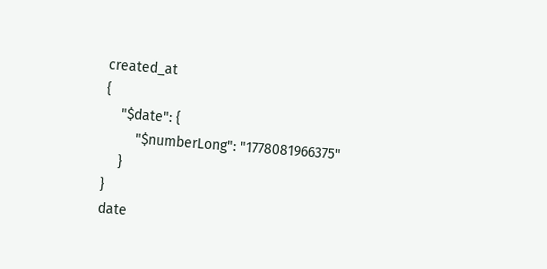created_at
{
    "$date": {
        "$numberLong": "1778081966375"
    }
}
date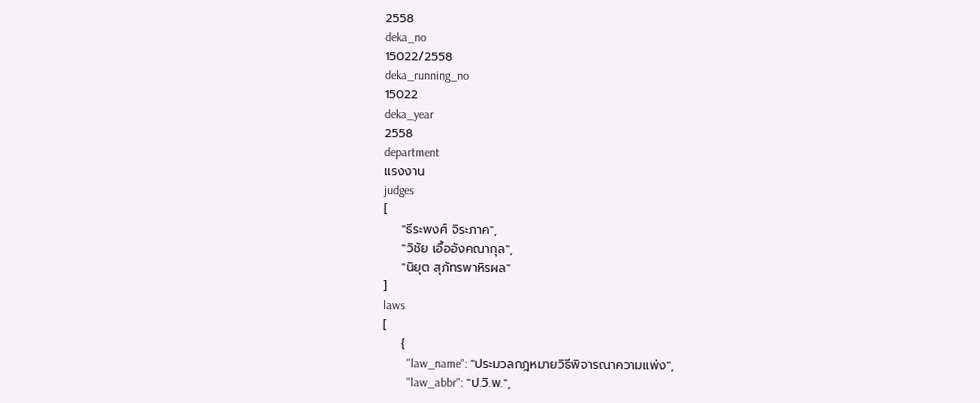2558
deka_no
15022/2558
deka_running_no
15022
deka_year
2558
department
แรงงาน
judges
[
    "ธีระพงศ์ จิระภาค",
    "วิชัย เอื้ออังคณากุล",
    "นิยุต สุภัทรพาหิรผล"
]
laws
[
    {
        "law_name": "ประมวลกฎหมายวิธีพิจารณาความแพ่ง",
        "law_abbr": "ป.วิ.พ.",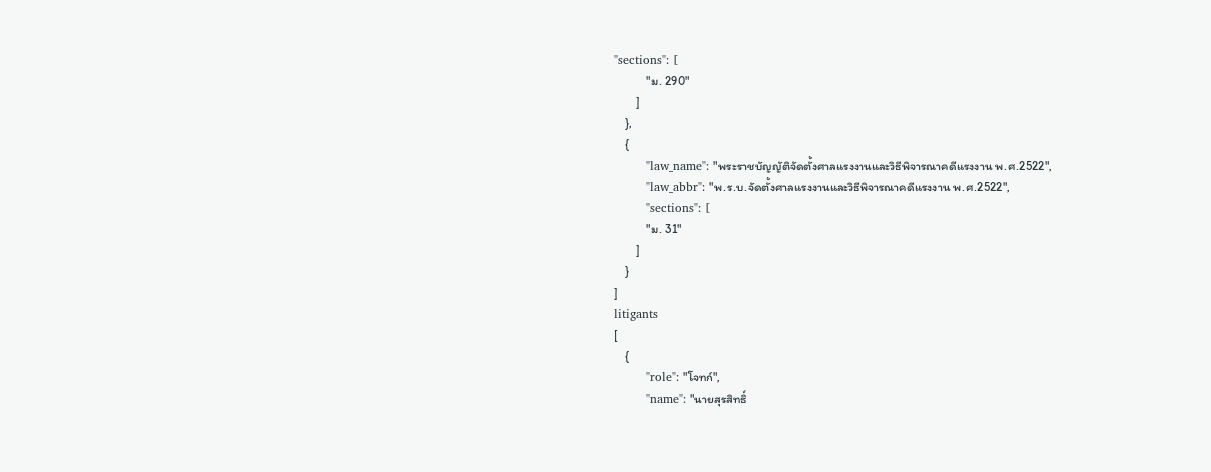"sections": [
            "ม. 290"
        ]
    },
    {
        "law_name": "พระราชบัญญัติจัดตั้งศาลแรงงานและวิธีพิจารณาคดีแรงงาน พ.ศ.2522",
        "law_abbr": "พ.ร.บ.จัดตั้งศาลแรงงานและวิธีพิจารณาคดีแรงงาน พ.ศ.2522",
        "sections": [
            "ม. 31"
        ]
    }
]
litigants
[
    {
        "role": "โจทก์",
        "name": "นายสุรสิทธิ์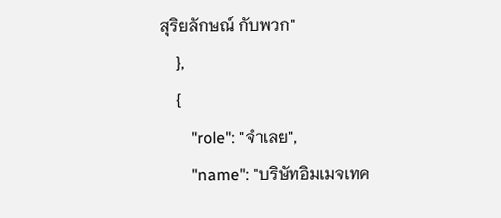สุริยลักษณ์ กับพวก"
    },
    {
        "role": "จำเลย",
        "name": "บริษัทอิมเมจเทค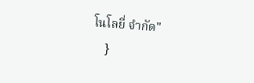โนโลยี่ จำกัด"
    }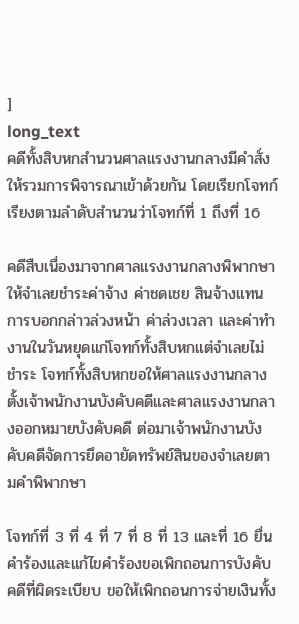]
long_text
คดีทั้งสิบหกสำนวนศาลแรงงานกลางมีคำสั่งให้รวมการพิจารณาเข้าด้วยกัน โดยเรียกโจทก์เรียงตามลำดับสำนวนว่าโจทก์ที่ 1 ถึงที่ 16

คดีสืบเนื่องมาจากศาลแรงงานกลางพิพากษาให้จำเลยชำระค่าจ้าง ค่าชดเชย สินจ้างแทนการบอกกล่าวล่วงหน้า ค่าล่วงเวลา และค่าทำงานในวันหยุดแก่โจทก์ทั้งสิบหกแต่จำเลยไม่ชำระ โจทก์ทั้งสิบหกขอให้ศาลแรงงานกลางตั้งเจ้าพนักงานบังคับคดีและศาลแรงงานกลางออกหมายบังคับคดี ต่อมาเจ้าพนักงานบังคับคดีจัดการยึดอายัดทรัพย์สินของจำเลยตามคำพิพากษา

โจทก์ที่ 3 ที่ 4 ที่ 7 ที่ 8 ที่ 13 และที่ 16 ยื่นคำร้องและแก้ไขคำร้องขอเพิกถอนการบังคับคดีที่ผิดระเบียบ ขอให้เพิกถอนการจ่ายเงินทั้ง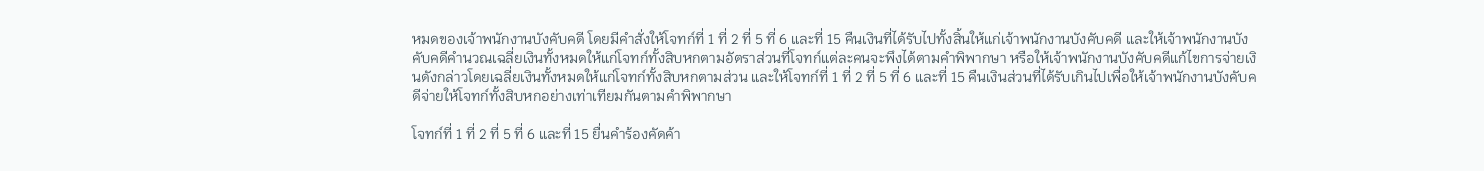หมดของเจ้าพนักงานบังคับคดี โดยมีคำสั่งให้โจทก์ที่ 1 ที่ 2 ที่ 5 ที่ 6 และที่ 15 คืนเงินที่ได้รับไปทั้งสิ้นให้แก่เจ้าพนักงานบังคับคดี และให้เจ้าพนักงานบังคับคดีคำนวณเฉลี่ยเงินทั้งหมดให้แก่โจทก์ทั้งสิบหกตามอัตราส่วนที่โจทก์แต่ละคนจะพึงได้ตามคำพิพากษา หรือให้เจ้าพนักงานบังคับคดีแก้ไขการจ่ายเงินดังกล่าวโดยเฉลี่ยเงินทั้งหมดให้แก่โจทก์ทั้งสิบหกตามส่วน และให้โจทก์ที่ 1 ที่ 2 ที่ 5 ที่ 6 และที่ 15 คืนเงินส่วนที่ได้รับเกินไปเพื่อให้เจ้าพนักงานบังคับคดีจ่ายให้โจทก์ทั้งสิบหกอย่างเท่าเทียมกันตามคำพิพากษา

โจทก์ที่ 1 ที่ 2 ที่ 5 ที่ 6 และที่ 15 ยื่นคำร้องคัดค้า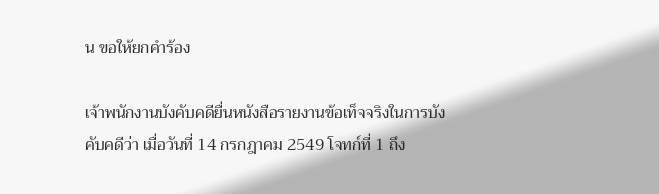น ขอให้ยกคำร้อง

เจ้าพนักงานบังคับคดียื่นหนังสือรายงานข้อเท็จจริงในการบังคับคดีว่า เมื่อวันที่ 14 กรกฎาคม 2549 โจทก์ที่ 1 ถึง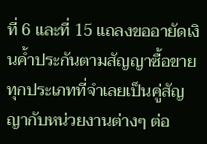ที่ 6 และที่ 15 แถลงขออายัดเงินค้ำประกันตามสัญญาซื้อขายทุกประเภทที่จำเลยเป็นคู่สัญญากับหน่วยงานต่างๆ ต่อ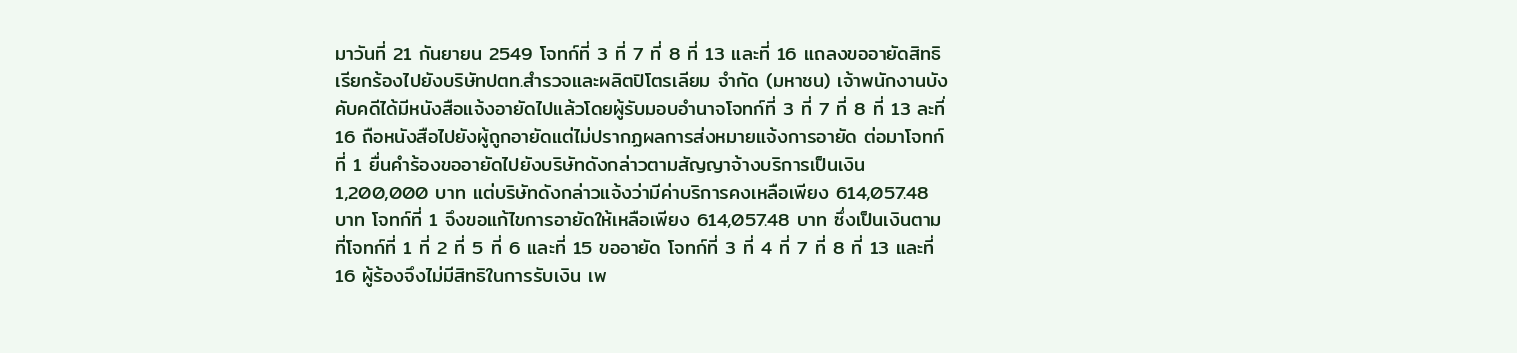มาวันที่ 21 กันยายน 2549 โจทก์ที่ 3 ที่ 7 ที่ 8 ที่ 13 และที่ 16 แถลงขออายัดสิทธิเรียกร้องไปยังบริษัทปตท.สำรวจและผลิตปิโตรเลียม จำกัด (มหาชน) เจ้าพนักงานบังคับคดีได้มีหนังสือแจ้งอายัดไปแล้วโดยผู้รับมอบอำนาจโจทก์ที่ 3 ที่ 7 ที่ 8 ที่ 13 ละที่ 16 ถือหนังสือไปยังผู้ถูกอายัดแต่ไม่ปรากฏผลการส่งหมายแจ้งการอายัด ต่อมาโจทก์ที่ 1 ยื่นคำร้องขออายัดไปยังบริษัทดังกล่าวตามสัญญาจ้างบริการเป็นเงิน 1,200,000 บาท แต่บริษัทดังกล่าวแจ้งว่ามีค่าบริการคงเหลือเพียง 614,057.48 บาท โจทก์ที่ 1 จึงขอแก้ไขการอายัดให้เหลือเพียง 614,057.48 บาท ซึ่งเป็นเงินตามที่โจทก์ที่ 1 ที่ 2 ที่ 5 ที่ 6 และที่ 15 ขออายัด โจทก์ที่ 3 ที่ 4 ที่ 7 ที่ 8 ที่ 13 และที่ 16 ผู้ร้องจึงไม่มีสิทธิในการรับเงิน เพ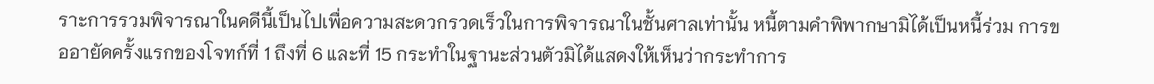ราะการรวมพิจารณาในคดีนี้เป็นไปเพื่อความสะดวกรวดเร็วในการพิจารณาในชั้นศาลเท่านั้น หนี้ตามคำพิพากษามิได้เป็นหนี้ร่วม การขออายัดครั้งแรกของโจทก์ที่ 1 ถึงที่ 6 และที่ 15 กระทำในฐานะส่วนตัวมิได้แสดงให้เห็นว่ากระทำการ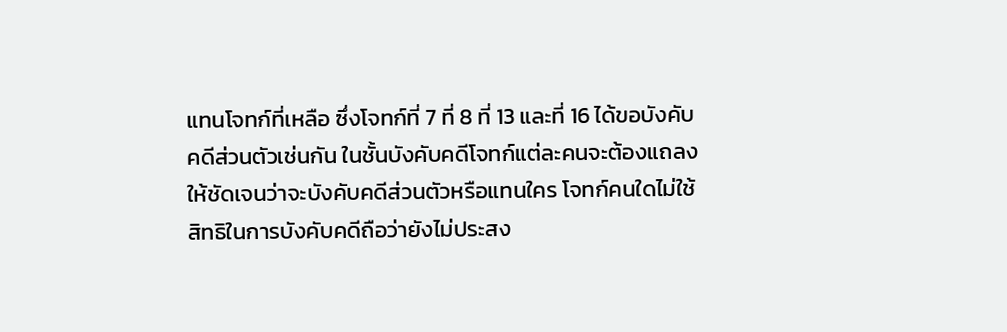แทนโจทก์ที่เหลือ ซึ่งโจทก์ที่ 7 ที่ 8 ที่ 13 และที่ 16 ได้ขอบังคับคดีส่วนตัวเช่นกัน ในชั้นบังคับคดีโจทก์แต่ละคนจะต้องแถลงให้ชัดเจนว่าจะบังคับคดีส่วนตัวหรือแทนใคร โจทก์คนใดไม่ใช้สิทธิในการบังคับคดีถือว่ายังไม่ประสง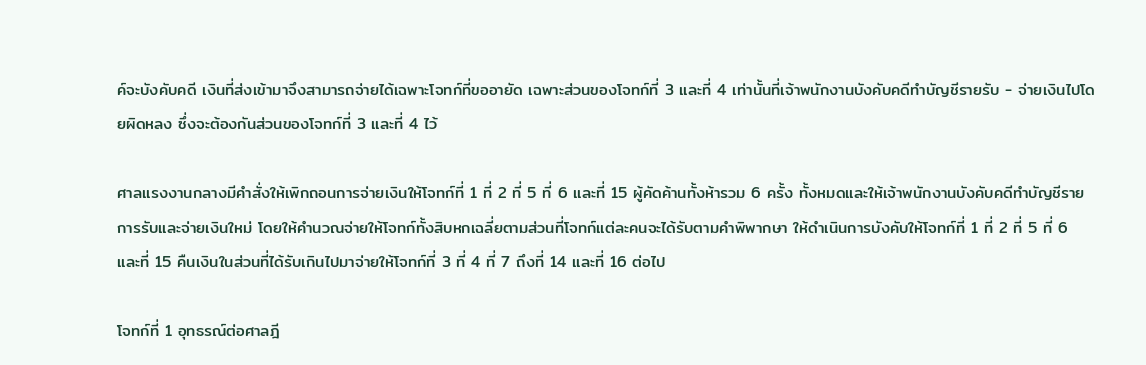ค์จะบังคับคดี เงินที่ส่งเข้ามาจึงสามารถจ่ายได้เฉพาะโจทก์ที่ขออายัด เฉพาะส่วนของโจทก์ที่ 3 และที่ 4 เท่านั้นที่เจ้าพนักงานบังคับคดีทำบัญชีรายรับ - จ่ายเงินไปโดยผิดหลง ซึ่งจะต้องกันส่วนของโจทก์ที่ 3 และที่ 4 ไว้

ศาลแรงงานกลางมีคำสั่งให้เพิกถอนการจ่ายเงินให้โจทก์ที่ 1 ที่ 2 ที่ 5 ที่ 6 และที่ 15 ผู้คัดค้านทั้งห้ารวม 6 ครั้ง ทั้งหมดและให้เจ้าพนักงานบังคับคดีทำบัญชีรายการรับและจ่ายเงินใหม่ โดยให้คำนวณจ่ายให้โจทก์ทั้งสิบหกเฉลี่ยตามส่วนที่โจทก์แต่ละคนจะได้รับตามคำพิพากษา ให้ดำเนินการบังคับให้โจทก์ที่ 1 ที่ 2 ที่ 5 ที่ 6 และที่ 15 คืนเงินในส่วนที่ได้รับเกินไปมาจ่ายให้โจทก์ที่ 3 ที่ 4 ที่ 7 ถึงที่ 14 และที่ 16 ต่อไป

โจทก์ที่ 1 อุทธรณ์ต่อศาลฎี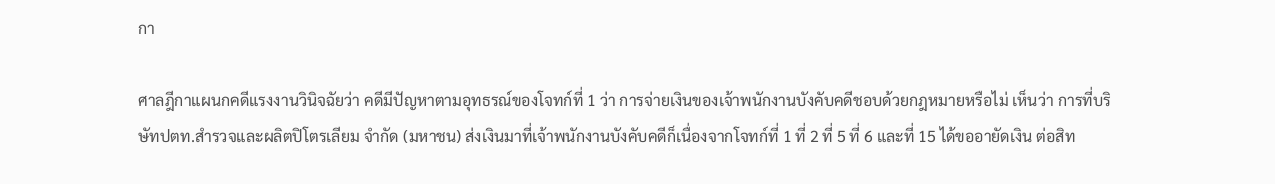กา

ศาลฎีกาแผนกคดีแรงงานวินิจฉัยว่า คดีมีปัญหาตามอุทธรณ์ของโจทก์ที่ 1 ว่า การจ่ายเงินของเจ้าพนักงานบังคับคดีชอบด้วยกฎหมายหรือไม่ เห็นว่า การที่บริษัทปตท.สำรวจและผลิตปิโตรเลียม จำกัด (มหาชน) ส่งเงินมาที่เจ้าพนักงานบังคับคดีก็เนื่องจากโจทก์ที่ 1 ที่ 2 ที่ 5 ที่ 6 และที่ 15 ได้ขออายัดเงิน ต่อสิท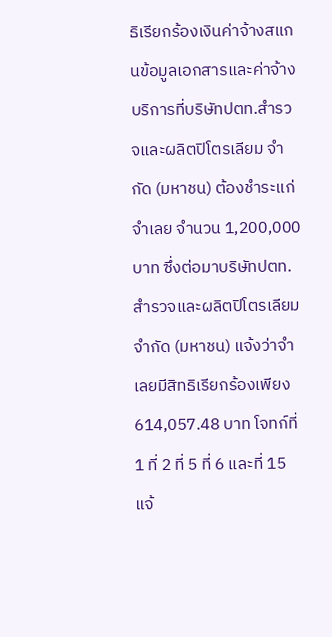ธิเรียกร้องเงินค่าจ้างสแกนข้อมูลเอกสารและค่าจ้างบริการที่บริษัทปตท.สำรวจและผลิตปิโตรเลียม จำกัด (มหาชน) ต้องชำระแก่จำเลย จำนวน 1,200,000 บาท ซึ่งต่อมาบริษัทปตท.สำรวจและผลิตปิโตรเลียม จำกัด (มหาชน) แจ้งว่าจำเลยมีสิทธิเรียกร้องเพียง 614,057.48 บาท โจทก์ที่ 1 ที่ 2 ที่ 5 ที่ 6 และที่ 15 แจ้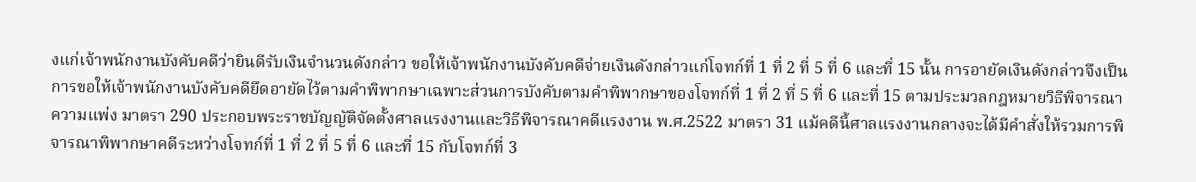งแก่เจ้าพนักงานบังคับคดีว่ายินดีรับเงินจำนวนดังกล่าว ขอให้เจ้าพนักงานบังคับคดีจ่ายเงินดังกล่าวแก่โจทก์ที่ 1 ที่ 2 ที่ 5 ที่ 6 และที่ 15 นั้น การอายัดเงินดังกล่าวจึงเป็นการขอให้เจ้าพนักงานบังคับคดียึดอายัดไว้ตามคำพิพากษาเฉพาะส่วนการบังคับตามคำพิพากษาของโจทก์ที่ 1 ที่ 2 ที่ 5 ที่ 6 และที่ 15 ตามประมวลกฎหมายวิธีพิจารณาความแพ่ง มาตรา 290 ประกอบพระราชบัญญัติจัดตั้งศาลแรงงานและวิธีพิจารณาคดีแรงงาน พ.ศ.2522 มาตรา 31 แม้คดีนี้ศาลแรงงานกลางจะได้มีคำสั่งให้รวมการพิจารณาพิพากษาคดีระหว่างโจทก์ที่ 1 ที่ 2 ที่ 5 ที่ 6 และที่ 15 กับโจทก์ที่ 3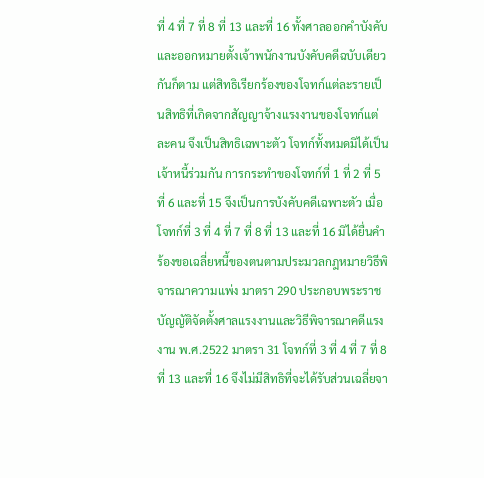ที่ 4 ที่ 7 ที่ 8 ที่ 13 และที่ 16 ทั้งศาลออกคำบังคับและออกหมายตั้งเจ้าพนักงานบังคับคดีฉบับเดียวกันก็ตาม แต่สิทธิเรียกร้องของโจทก์แต่ละรายเป็นสิทธิที่เกิดจากสัญญาจ้างแรงงานของโจทก์แต่ละคน จึงเป็นสิทธิเฉพาะตัว โจทก์ทั้งหมดมิได้เป็นเจ้าหนี้ร่วมกัน การกระทำของโจทก์ที่ 1 ที่ 2 ที่ 5 ที่ 6 และที่ 15 จึงเป็นการบังคับคดีเฉพาะตัว เมื่อโจทก์ที่ 3 ที่ 4 ที่ 7 ที่ 8 ที่ 13 และที่ 16 มิได้ยื่นคำร้องขอเฉลี่ยหนี้ของตนตามประมวลกฎหมายวิธีพิจารณาความแพ่ง มาตรา 290 ประกอบพระราชบัญญัติจัดตั้งศาลแรงงานและวิธีพิจารณาคดีแรงงาน พ.ศ.2522 มาตรา 31 โจทก์ที่ 3 ที่ 4 ที่ 7 ที่ 8 ที่ 13 และที่ 16 จึงไม่มีสิทธิที่จะได้รับส่วนเฉลี่ยจา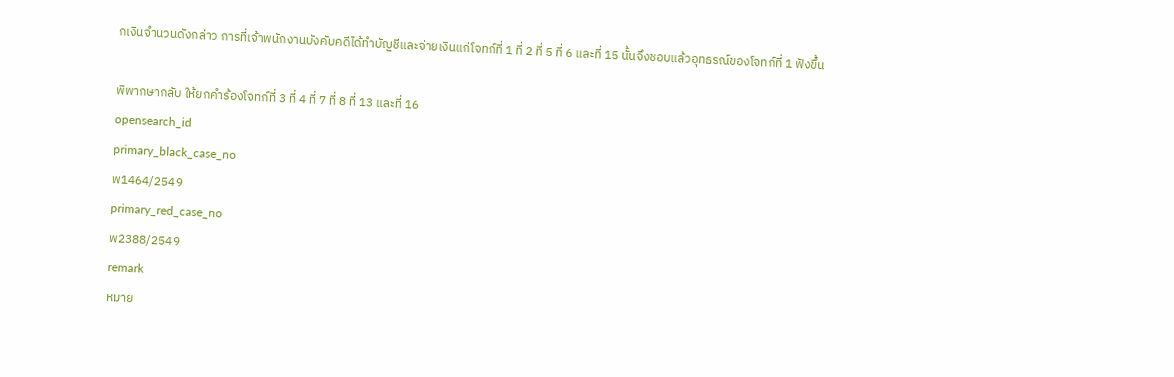กเงินจำนวนดังกล่าว การที่เจ้าพนักงานบังคับคดีได้ทำบัญชีและจ่ายเงินแก่โจทก์ที่ 1 ที่ 2 ที่ 5 ที่ 6 และที่ 15 นั้นจึงชอบแล้วอุทธรณ์ของโจทก์ที่ 1 ฟังขึ้น

พิพากษากลับ ให้ยกคำร้องโจทก์ที่ 3 ที่ 4 ที่ 7 ที่ 8 ที่ 13 และที่ 16
opensearch_id
primary_black_case_no
พ1464/2549
primary_red_case_no
พ2388/2549
remark
หมาย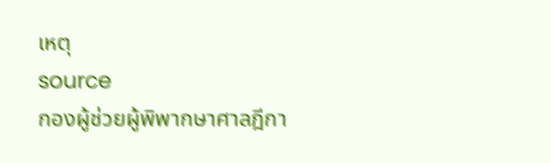เหตุ
source
กองผู้ช่วยผู้พิพากษาศาลฎีกา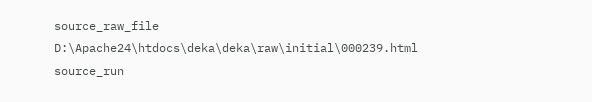source_raw_file
D:\Apache24\htdocs\deka\deka\raw\initial\000239.html
source_run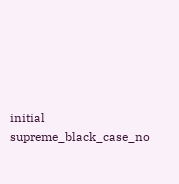initial
supreme_black_case_no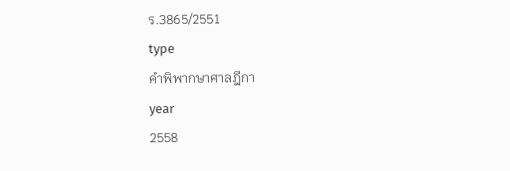ร.3865/2551
type
คำพิพากษาศาลฎีกา
year
2558